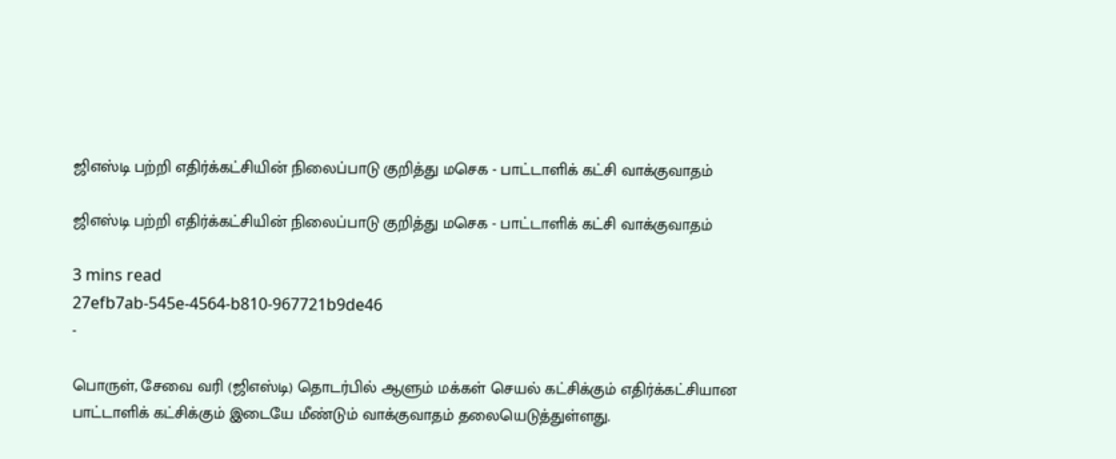ஜிஎஸ்டி பற்றி எதிர்க்கட்சியின் நிலைப்பாடு குறித்து மசெக - பாட்டாளிக் கட்சி வாக்குவாதம்

ஜிஎஸ்டி பற்றி எதிர்க்கட்சியின் நிலைப்பாடு குறித்து மசெக - பாட்டாளிக் கட்சி வாக்குவாதம்

3 mins read
27efb7ab-545e-4564-b810-967721b9de46
-

பொருள், சேவை வரி (ஜிஎஸ்டி) தொடர்பில் ஆளும் மக்கள் செயல் கட்சிக்கும் எதிர்க்கட்சியான பாட்டாளிக் கட்சிக்கும் இடையே மீண்டும் வாக்குவாதம் தலையெடுத்துள்ளது.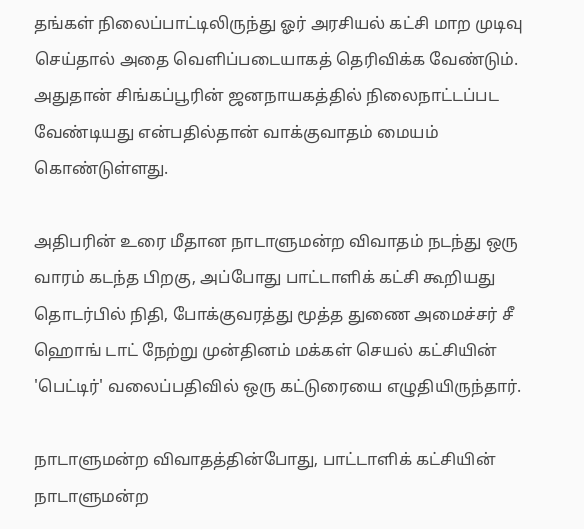தங்கள் நிலைப்பாட்டிலிருந்து ஓர் அரசியல் கட்சி மாற முடிவு செய்தால் அதை வெளிப்படையாகத் தெரிவிக்க வேண்டும். அதுதான் சிங்கப்பூரின் ஜனநாயகத்தில் நிலைநாட்டப்பட வேண்டியது என்பதில்தான் வாக்குவாதம் மையம் கொண்டுள்ளது.

அதிபரின் உரை மீதான நாடாளுமன்ற விவாதம் நடந்து ஒரு வாரம் கடந்த பிறகு, அப்போது பாட்டாளிக் கட்சி கூறியது தொடர்பில் நிதி, போக்குவரத்து மூத்த துணை அமைச்சர் சீ ஹொங் டாட் நேற்று முன்தினம் மக்கள் செயல் கட்சியின் 'பெட்டிர்' வலைப்பதிவில் ஒரு கட்டுரையை எழுதியிருந்தார்.

நாடாளுமன்ற விவாதத்தின்போது, பாட்டாளிக் கட்சியின் நாடாளுமன்ற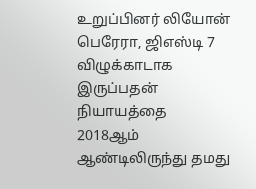உறுப்பினர் லியோன் பெரேரா, ஜிஎஸ்டி 7 விழுக்காடாக இருப்பதன் நியாயத்தை 2018ஆம் ஆண்டிலிருந்து தமது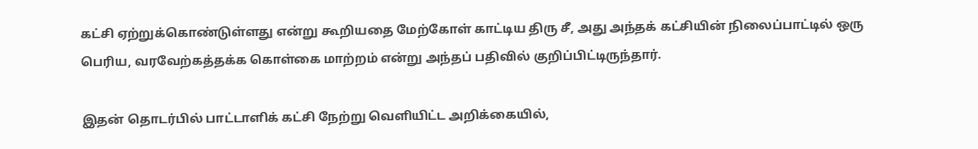கட்சி ஏற்றுக்கொண்டுள்ளது என்று கூறியதை மேற்கோள் காட்டிய திரு சீ, அது அந்தக் கட்சியின் நிலைப்பாட்டில் ஒரு பெரிய, வரவேற்கத்தக்க கொள்கை மாற்றம் என்று அந்தப் பதிவில் குறிப்பிட்டிருந்தார்.

இதன் தொடர்பில் பாட்டாளிக் கட்சி நேற்று வெளியிட்ட அறிக்கையில்,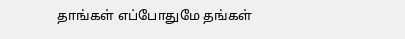தாங்கள் எப்போதுமே தங்கள்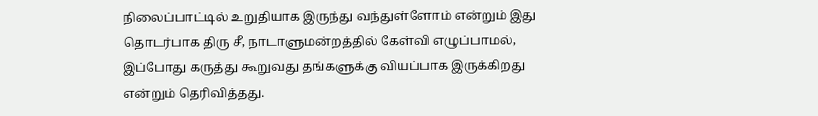நிலைப்பாட்டில் உறுதியாக இருந்து வந்துள்ளோம் என்றும் இது தொடர்பாக திரு சீ, நாடாளுமன்றத்தில் கேள்வி எழுப்பாமல், இப்போது கருத்து கூறுவது தங்களுக்கு வியப்பாக இருக்கிறது என்றும் தெரிவித்தது.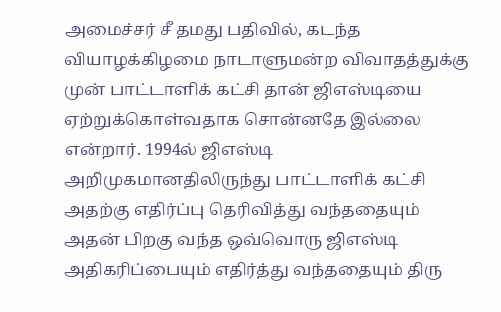அமைச்சர் சீ தமது பதிவில், கடந்த வியாழக்கிழமை நாடாளுமன்ற விவாதத்துக்கு முன் பாட்டாளிக் கட்சி தான் ஜிஎஸ்டியை ஏற்றுக்கொள்வதாக சொன்னதே இல்லை என்றார். 1994ல் ஜிஎஸ்டி அறிமுகமானதிலிருந்து பாட்டாளிக் கட்சி அதற்கு எதிர்ப்பு தெரிவித்து வந்ததையும் அதன் பிறகு வந்த ஒவ்வொரு ஜிஎஸ்டி அதிகரிப்பையும் எதிர்த்து வந்ததையும் திரு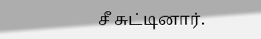சீ சுட்டினார்.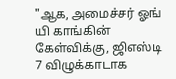"ஆக, அமைச்சர் ஓங் யி காங்கின் கேள்விக்கு, ஜிஎஸ்டி 7 விழுக்காடாக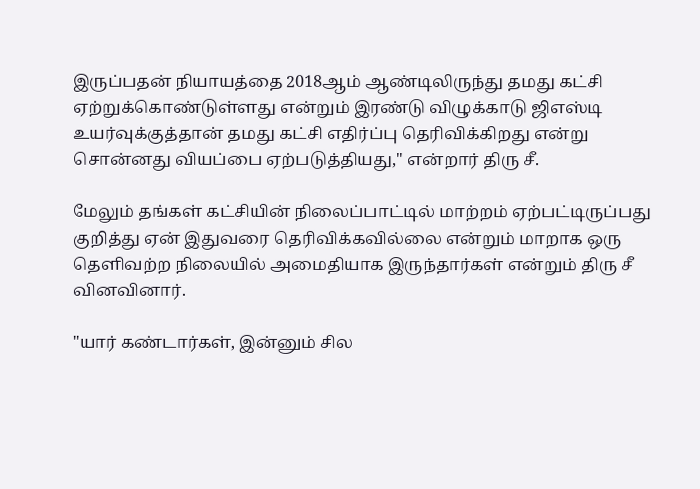இருப்பதன் நியாயத்தை 2018ஆம் ஆண்டிலிருந்து தமது கட்சி ஏற்றுக்கொண்டுள்ளது என்றும் இரண்டு விழுக்காடு ஜிஎஸ்டி உயர்வுக்குத்தான் தமது கட்சி எதிர்ப்பு தெரிவிக்கிறது என்று சொன்னது வியப்பை ஏற்படுத்தியது," என்றார் திரு சீ.

மேலும் தங்கள் கட்சியின் நிலைப்பாட்டில் மாற்றம் ஏற்பட்டிருப்பது குறித்து ஏன் இதுவரை தெரிவிக்கவில்லை என்றும் மாறாக ஒரு தெளிவற்ற நிலையில் அமைதியாக இருந்தார்கள் என்றும் திரு சீ வினவினார்.

"யார் கண்டார்கள், இன்னும் சில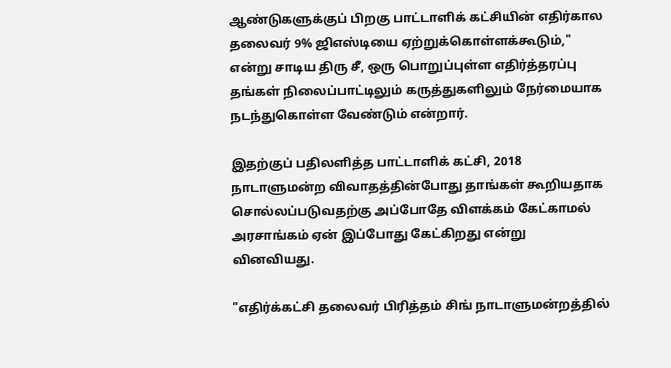ஆண்டுகளுக்குப் பிறகு பாட்டாளிக் கட்சியின் எதிர்கால தலைவர் 9% ஜிஎஸ்டியை ஏற்றுக்கொள்ளக்கூடும்," என்று சாடிய திரு சீ, ஒரு பொறுப்புள்ள எதிர்த்தரப்பு தங்கள் நிலைப்பாட்டிலும் கருத்துகளிலும் நேர்மையாக நடந்துகொள்ள வேண்டும் என்றார்.

இதற்குப் பதிலளித்த பாட்டாளிக் கட்சி, 2018 நாடாளுமன்ற விவாதத்தின்போது தாங்கள் கூறியதாக சொல்லப்படுவதற்கு அப்போதே விளக்கம் கேட்காமல் அரசாங்கம் ஏன் இப்போது கேட்கிறது என்று வினவியது.

"எதிர்க்கட்சி தலைவர் பிரித்தம் சிங் நாடாளுமன்றத்தில்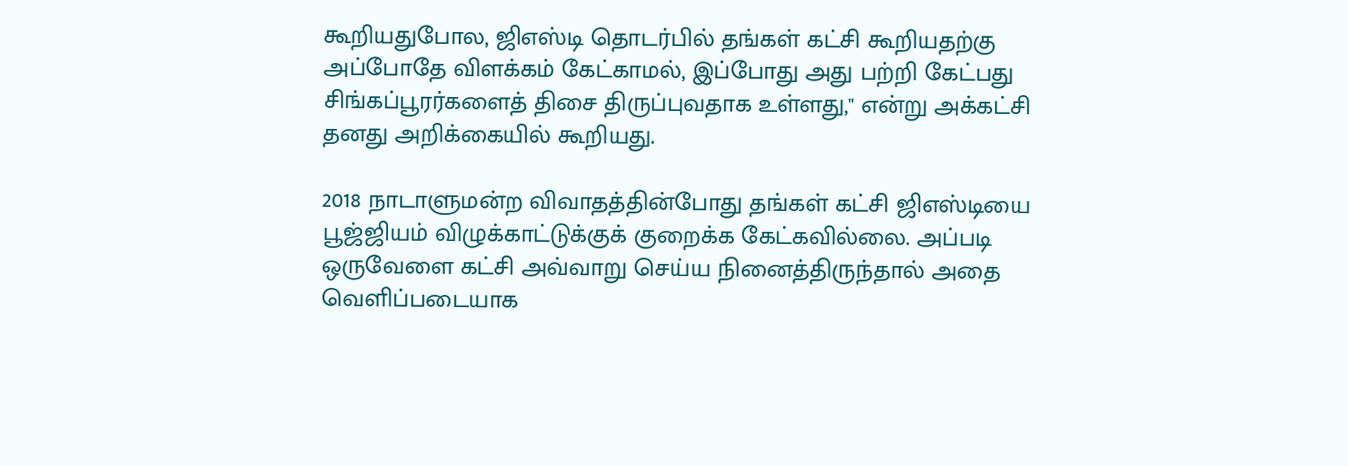கூறியதுபோல, ஜிஎஸ்டி தொடர்பில் தங்கள் கட்சி கூறியதற்கு அப்போதே விளக்கம் கேட்காமல், இப்போது அது பற்றி கேட்பது சிங்கப்பூரர்களைத் திசை திருப்புவதாக உள்ளது," என்று அக்கட்சி தனது அறிக்கையில் கூறியது.

2018 நாடாளுமன்ற விவாதத்தின்போது தங்கள் கட்சி ஜிஎஸ்டியை பூஜ்ஜியம் விழுக்காட்டுக்குக் குறைக்க கேட்கவில்லை. அப்படி ஒருவேளை கட்சி அவ்வாறு செய்ய நினைத்திருந்தால் அதை வெளிப்படையாக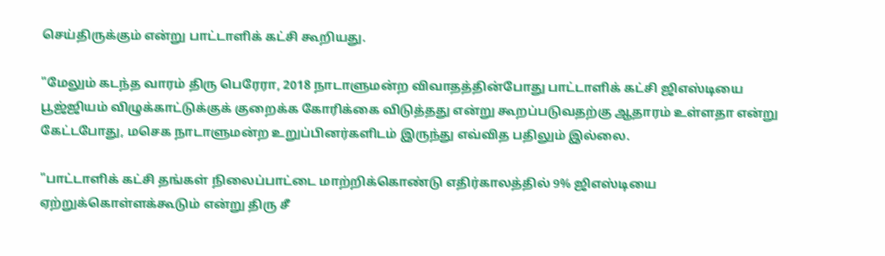செய்திருக்கும் என்று பாட்டாளிக் கட்சி கூறியது.

"மேலும் கடந்த வாரம் திரு பெரேரா, 2018 நாடாளுமன்ற விவாதத்தின்போது பாட்டாளிக் கட்சி ஜிஎஸ்டியை பூஜ்ஜியம் விழுக்காட்டுக்குக் குறைக்க கோரிக்கை விடுத்தது என்று கூறப்படுவதற்கு ஆதாரம் உள்ளதா என்று கேட்டபோது, மசெக நாடாளுமன்ற உறுப்பினர்களிடம் இருந்து எவ்வித பதிலும் இல்லை.

"பாட்டாளிக் கட்சி தங்கள் நிலைப்பாட்டை மாற்றிக்கொண்டு எதிர்காலத்தில் 9% ஜிஎஸ்டியை ஏற்றுக்கொள்ளக்கூடும் என்று திரு சீ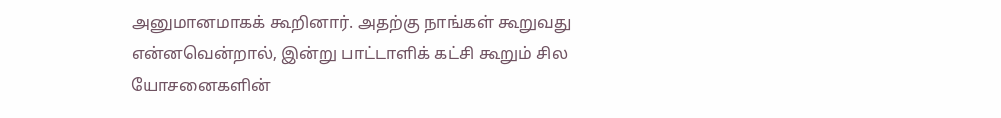அனுமானமாகக் கூறினார். அதற்கு நாங்கள் கூறுவது என்னவென்றால், இன்று பாட்டாளிக் கட்சி கூறும் சில யோசனைகளின்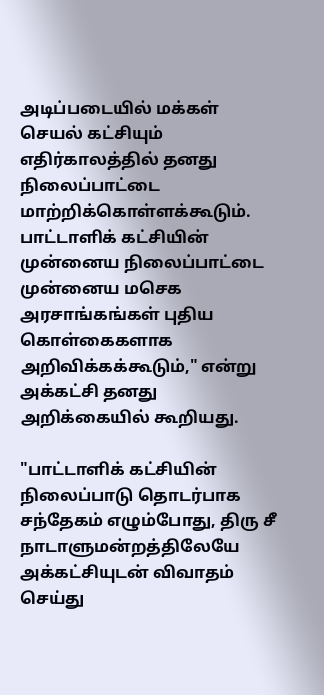அடிப்படையில் மக்கள் செயல் கட்சியும் எதிர்காலத்தில் தனது நிலைப்பாட்டை மாற்றிக்கொள்ளக்கூடும். பாட்டாளிக் கட்சியின் முன்னைய நிலைப்பாட்டை முன்னைய மசெக அரசாங்கங்கள் புதிய கொள்கைகளாக அறிவிக்கக்கூடும்," என்று அக்கட்சி தனது அறிக்கையில் கூறியது.

"பாட்டாளிக் கட்சியின் நிலைப்பாடு தொடர்பாக சந்தேகம் எழும்போது, திரு சீ நாடாளுமன்றத்திலேயே அக்கட்சியுடன் விவாதம் செய்து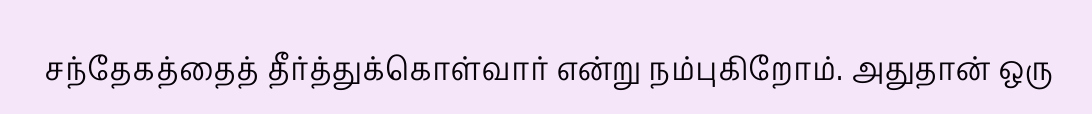சந்தேகத்தைத் தீர்த்துக்கொள்வார் என்று நம்புகிறோம். அதுதான் ஒரு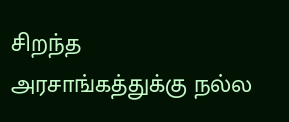சிறந்த அரசாங்கத்துக்கு நல்ல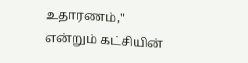உதாரணம்," என்றும் கட்சியின்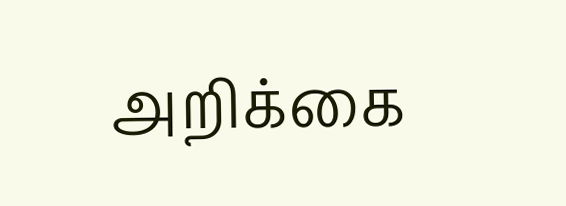அறிக்கை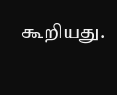கூறியது.